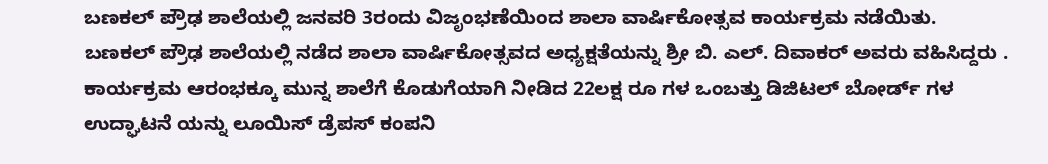ಬಣಕಲ್ ಪ್ರೌಢ ಶಾಲೆಯಲ್ಲಿ ಜನವರಿ 3ರಂದು ವಿಜೃಂಭಣೆಯಿಂದ ಶಾಲಾ ವಾರ್ಷಿಕೋತ್ಸವ ಕಾರ್ಯಕ್ರಮ ನಡೆಯಿತು.
ಬಣಕಲ್ ಪ್ರೌಢ ಶಾಲೆಯಲ್ಲಿ ನಡೆದ ಶಾಲಾ ವಾರ್ಷಿಕೋತ್ಸವದ ಅಧ್ಯಕ್ಷತೆಯನ್ನು ಶ್ರೀ ಬಿ. ಎಲ್. ದಿವಾಕರ್ ಅವರು ವಹಿಸಿದ್ದರು . ಕಾರ್ಯಕ್ರಮ ಆರಂಭಕ್ಕೂ ಮುನ್ನ ಶಾಲೆಗೆ ಕೊಡುಗೆಯಾಗಿ ನೀಡಿದ 22ಲಕ್ಷ ರೂ ಗಳ ಒಂಬತ್ತು ಡಿಜಿಟಲ್ ಬೋರ್ಡ್ ಗಳ ಉದ್ಘಾಟನೆ ಯನ್ನು ಲೂಯಿಸ್ ಡ್ರೆಪಸ್ ಕಂಪನಿ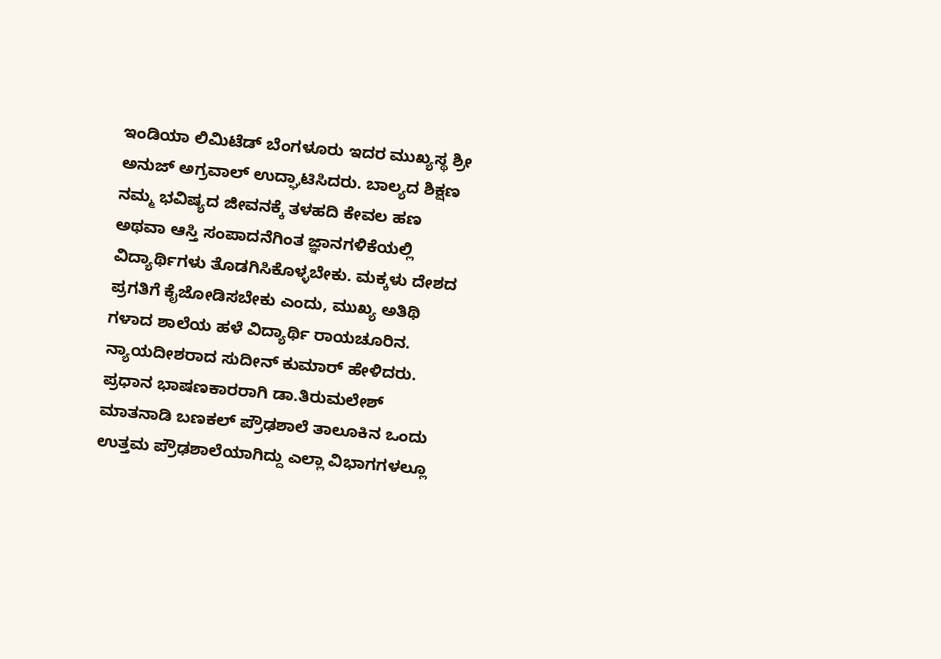ಇಂಡಿಯಾ ಲಿಮಿಟೆಡ್ ಬೆಂಗಳೂರು ಇದರ ಮುಖ್ಯಸ್ಥ ಶ್ರೀ ಅನುಜ್ ಅಗ್ರವಾಲ್ ಉದ್ಘಾಟಿಸಿದರು. ಬಾಲ್ಯದ ಶಿಕ್ಷಣ ನಮ್ಮ ಭವಿಷ್ಯದ ಜೀವನಕ್ಕೆ ತಳಹದಿ ಕೇವಲ ಹಣ ಅಥವಾ ಆಸ್ತಿ ಸಂಪಾದನೆಗಿಂತ ಜ್ಞಾನಗಳಿಕೆಯಲ್ಲಿ ವಿದ್ಯಾರ್ಥಿಗಳು ತೊಡಗಿಸಿಕೊಳ್ಳಬೇಕು. ಮಕ್ಕಳು ದೇಶದ ಪ್ರಗತಿಗೆ ಕೈಜೋಡಿಸಬೇಕು ಎಂದು, ಮುಖ್ಯ ಅತಿಥಿ ಗಳಾದ ಶಾಲೆಯ ಹಳೆ ವಿದ್ಯಾರ್ಥಿ ರಾಯಚೂರಿನ. ನ್ಯಾಯದೀಶರಾದ ಸುದೀನ್ ಕುಮಾರ್ ಹೇಳಿದರು. ಪ್ರಧಾನ ಭಾಷಣಕಾರರಾಗಿ ಡಾ.ತಿರುಮಲೇಶ್ ಮಾತನಾಡಿ ಬಣಕಲ್ ಪ್ರೌಢಶಾಲೆ ತಾಲೂಕಿನ ಒಂದು ಉತ್ತಮ ಪ್ರೌಢಶಾಲೆಯಾಗಿದ್ದು ಎಲ್ಲಾ ವಿಭಾಗಗಳಲ್ಲೂ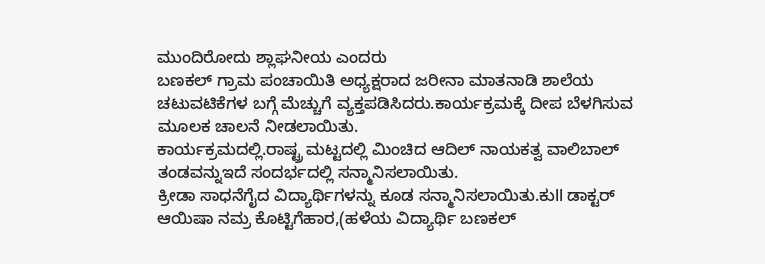ಮುಂದಿರೋದು ಶ್ಲಾಘನೀಯ ಎಂದರು
ಬಣಕಲ್ ಗ್ರಾಮ ಪಂಚಾಯಿತಿ ಅಧ್ಯಕ್ಷರಾದ ಜರೀನಾ ಮಾತನಾಡಿ ಶಾಲೆಯ ಚಟುವಟಿಕೆಗಳ ಬಗ್ಗೆ ಮೆಚ್ಚುಗೆ ವ್ಯಕ್ತಪಡಿಸಿದರು.ಕಾರ್ಯಕ್ರಮಕ್ಕೆ ದೀಪ ಬೆಳಗಿಸುವ ಮೂಲಕ ಚಾಲನೆ ನೀಡಲಾಯಿತು.
ಕಾರ್ಯಕ್ರಮದಲ್ಲಿ.ರಾಷ್ಟ್ರ ಮಟ್ಟದಲ್ಲಿ ಮಿಂಚಿದ ಆದಿಲ್ ನಾಯಕತ್ವ ವಾಲಿಬಾಲ್ ತಂಡವನ್ನುಇದೆ ಸಂದರ್ಭದಲ್ಲಿ ಸನ್ಮಾನಿಸಲಾಯಿತು.
ಕ್ರೀಡಾ ಸಾಧನೆಗೈದ ವಿದ್ಯಾರ್ಥಿಗಳನ್ನು ಕೂಡ ಸನ್ಮಾನಿಸಲಾಯಿತು.ಕುll ಡಾಕ್ಟರ್ ಆಯಿಷಾ ನಮ್ರ ಕೊಟ್ಟಿಗೆಹಾರ,(ಹಳೆಯ ವಿದ್ಯಾರ್ಥಿ ಬಣಕಲ್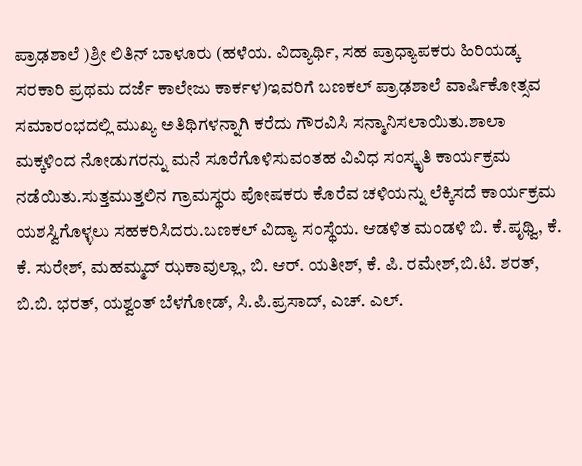ಪ್ರಾಢಶಾಲೆ )ಶ್ರೀ ಲಿತಿನ್ ಬಾಳೂರು (ಹಳೆಯ. ವಿದ್ಯಾರ್ಥಿ, ಸಹ ಪ್ರಾಧ್ಯಾಪಕರು ಹಿರಿಯಡ್ಕ ಸರಕಾರಿ ಪ್ರಥಮ ದರ್ಜೆ ಕಾಲೇಜು ಕಾರ್ಕಳ)ಇವರಿಗೆ ಬಣಕಲ್ ಪ್ರಾಢಶಾಲೆ ವಾರ್ಷಿಕೋತ್ಸವ ಸಮಾರಂಭದಲ್ಲಿ ಮುಖ್ಯ ಅತಿಥಿಗಳನ್ನಾಗಿ ಕರೆದು ಗೌರವಿಸಿ ಸನ್ಮಾನಿಸಲಾಯಿತು.ಶಾಲಾ ಮಕ್ಕಳಿಂದ ನೋಡುಗರನ್ನು ಮನೆ ಸೂರೆಗೊಳಿಸುವಂತಹ ವಿವಿಧ ಸಂಸ್ಕೃತಿ ಕಾರ್ಯಕ್ರಮ ನಡೆಯಿತು.ಸುತ್ತಮುತ್ತಲಿನ ಗ್ರಾಮಸ್ಥರು ಪೋಷಕರು ಕೊರೆವ ಚಳಿಯನ್ನು ಲೆಕ್ಕಿಸದೆ ಕಾರ್ಯಕ್ರಮ ಯಶಸ್ವಿಗೊಳ್ಳಲು ಸಹಕರಿಸಿದರು.ಬಣಕಲ್ ವಿದ್ಯಾ ಸಂಸ್ಥೆಯ. ಆಡಳಿತ ಮಂಡಳಿ ಬಿ. ಕೆ.ಪೃಥ್ವಿ, ಕೆ. ಕೆ. ಸುರೇಶ್, ಮಹಮ್ಮದ್ ಝಕಾವುಲ್ಲಾ, ಬಿ. ಆರ್. ಯತೀಶ್, ಕೆ. ಪಿ. ರಮೇಶ್,ಬಿ.ಟಿ. ಶರತ್, ಬಿ.ಬಿ. ಭರತ್, ಯಶ್ವಂತ್ ಬೆಳಗೋಡ್, ಸಿ.ಪಿ.ಪ್ರಸಾದ್, ಎಚ್. ಎಲ್.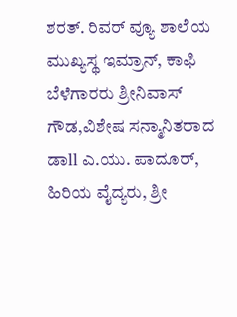ಶರತ್. ರಿವರ್ ವ್ಯೂ ಶಾಲೆಯ ಮುಖ್ಯಸ್ಥ ಇಮ್ರಾನ್, ಕಾಫಿ ಬೆಳೆಗಾರರು ಶ್ರೀನಿವಾಸ್ ಗೌಡ,ವಿಶೇಷ ಸನ್ಮಾನಿತರಾದ ಡಾll ಎ.ಯು. ಪಾದೂರ್, ಹಿರಿಯ ವೈದ್ಯರು, ಶ್ರೀ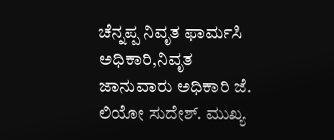ಚೆನ್ನಪ್ಪ ನಿವೃತ ಫಾರ್ಮಸಿ ಅಧಿಕಾರಿ,ನಿವೃತ ಜಾನುವಾರು ಅಧಿಕಾರಿ ಜೆ. ಲಿಯೋ ಸುದೇಶ್. ಮುಖ್ಯ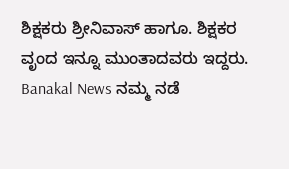ಶಿಕ್ಷಕರು ಶ್ರೀನಿವಾಸ್ ಹಾಗೂ. ಶಿಕ್ಷಕರ ವೃಂದ ಇನ್ನೂ ಮುಂತಾದವರು ಇದ್ದರು.
Banakal News ನಮ್ಮ ನಡೆ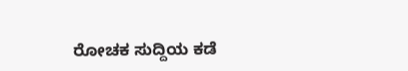ರೋಚಕ ಸುದ್ದಿಯ ಕಡೆ